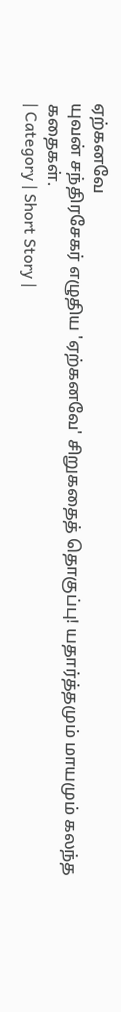ஏற்கனவே
யுவன் சந்திரசேகர் எழுதிய 'ஏற்கனவே' சிறுகதைத் தொகுப்பு! யதார்த்தமும் மாயமும் கலந்த கதைகள்.
| Category | Short Story |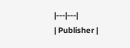|---|---|
| Publisher |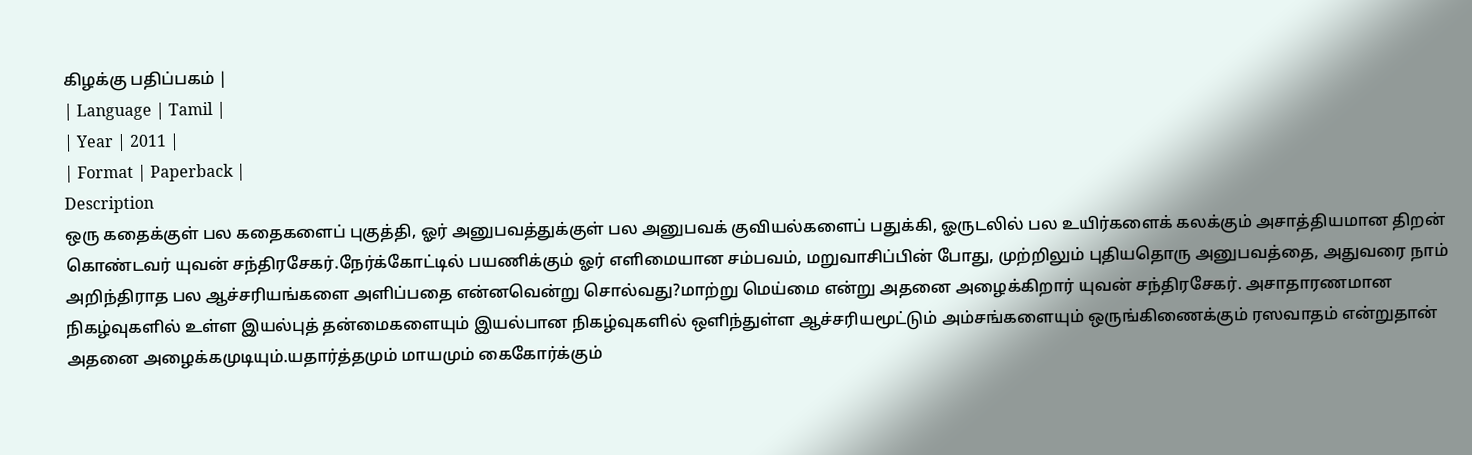கிழக்கு பதிப்பகம் |
| Language | Tamil |
| Year | 2011 |
| Format | Paperback |
Description
ஒரு கதைக்குள் பல கதைகளைப் புகுத்தி, ஓர் அனுபவத்துக்குள் பல அனுபவக் குவியல்களைப் பதுக்கி, ஓருடலில் பல உயிர்களைக் கலக்கும் அசாத்தியமான திறன் கொண்டவர் யுவன் சந்திரசேகர்.நேர்க்கோட்டில் பயணிக்கும் ஓர் எளிமையான சம்பவம், மறுவாசிப்பின் போது, முற்றிலும் புதியதொரு அனுபவத்தை, அதுவரை நாம் அறிந்திராத பல ஆச்சரியங்களை அளிப்பதை என்னவென்று சொல்வது?மாற்று மெய்மை என்று அதனை அழைக்கிறார் யுவன் சந்திரசேகர். அசாதாரணமான நிகழ்வுகளில் உள்ள இயல்புத் தன்மைகளையும் இயல்பான நிகழ்வுகளில் ஒளிந்துள்ள ஆச்சரியமூட்டும் அம்சங்களையும் ஒருங்கிணைக்கும் ரஸவாதம் என்றுதான் அதனை அழைக்கமுடியும்.யதார்த்தமும் மாயமும் கைகோர்க்கும்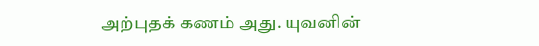அற்புதக் கணம் அது. யுவனின்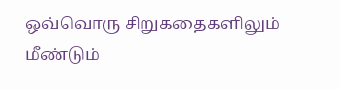ஒவ்வொரு சிறுகதைகளிலும் மீண்டும்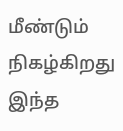மீண்டும் நிகழ்கிறது இந்த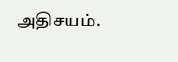அதிசயம்.